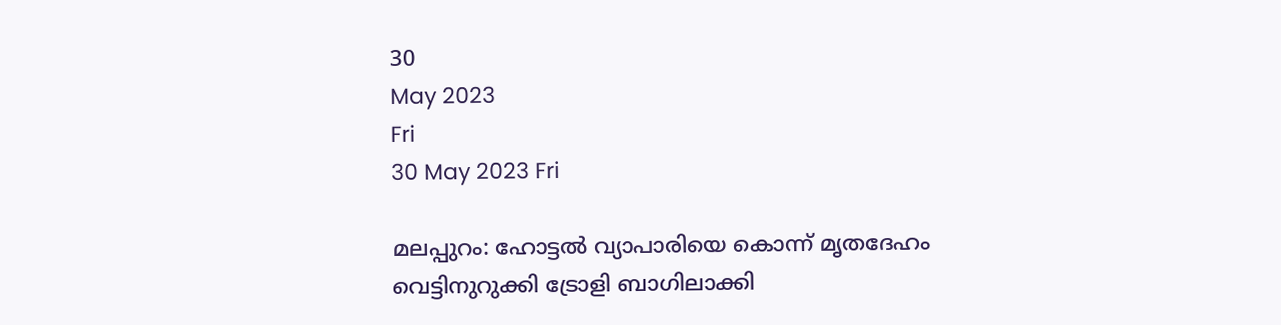30
May 2023
Fri
30 May 2023 Fri

മലപ്പുറം: ഹോട്ടല്‍ വ്യാപാരിയെ കൊന്ന് മൃതദേഹം വെട്ടിനുറുക്കി ട്രോളി ബാഗിലാക്കി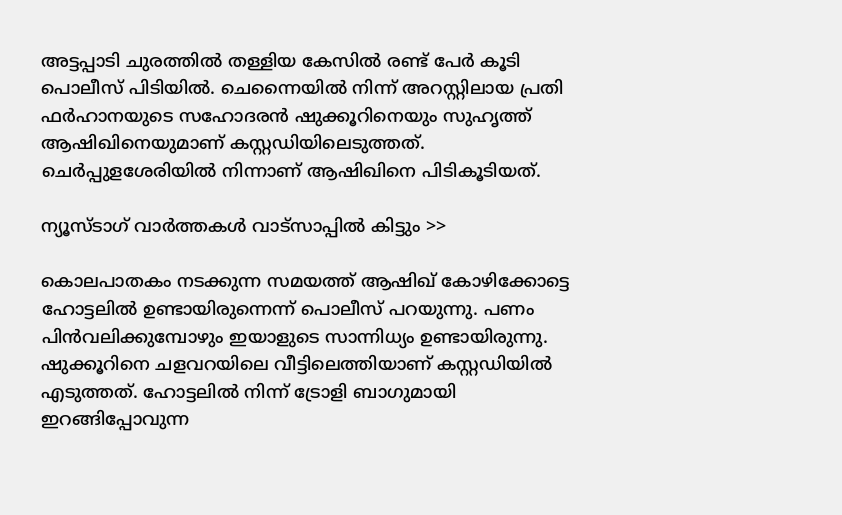അട്ടപ്പാടി ചുരത്തിൽ തള്ളിയ കേസിൽ രണ്ട് പേർ കൂടി പൊലീസ് പിടിയിൽ. ചെന്നൈയിൽ നിന്ന് അറസ്റ്റിലായ പ്രതി ഫർഹാനയുടെ സഹോദരൻ ഷുക്കൂറിനെയും സുഹൃത്ത് ആഷിഖിനെയുമാണ് കസ്റ്റഡിയിലെടുത്തത്. ചെർപ്പുളശേരിയിൽ നിന്നാണ് ആഷിഖിനെ പിടികൂടിയത്.

ന്യൂസ്ടാഗ് വാര്‍ത്തകള്‍ വാട്‌സാപ്പില്‍ കിട്ടും >>

കൊലപാതകം നടക്കുന്ന സമയത്ത് ആഷിഖ് കോഴിക്കോട്ടെ ഹോട്ടലിൽ ഉണ്ടായിരുന്നെന്ന് പൊലീസ് പറയുന്നു. പണം പിൻവലിക്കുമ്പോഴും ഇയാളുടെ സാന്നിധ്യം ഉണ്ടായിരുന്നു. ഷുക്കൂറിനെ ചളവറയിലെ വീട്ടിലെത്തിയാണ് കസ്റ്റഡിയിൽ എടുത്തത്. ഹോട്ടലിൽ നിന്ന് ട്രോളി ബാഗുമായി ഇറങ്ങിപ്പോവുന്ന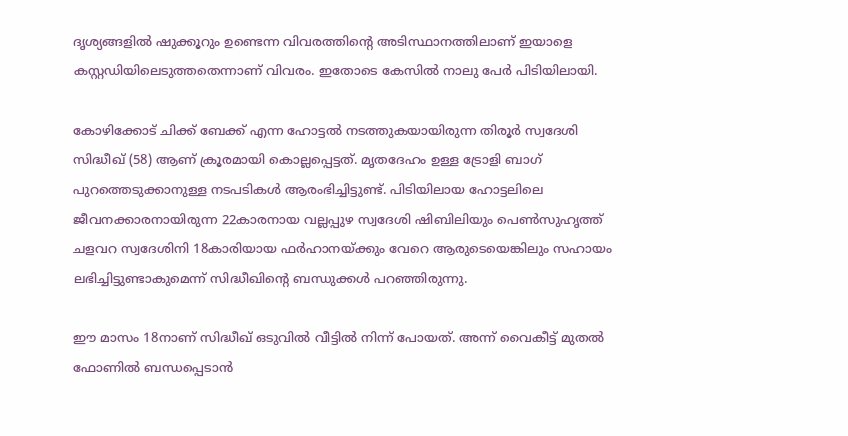ദൃശ്യങ്ങളിൽ ഷുക്കൂറും ഉണ്ടെന്ന വിവരത്തിൻ്റെ അടിസ്ഥാനത്തിലാണ് ഇയാളെ കസ്റ്റഡിയിലെടുത്തതെന്നാണ് വിവരം. ഇതോടെ കേസിൽ നാലു പേര്‍ പിടിയിലായി.

കോഴിക്കോട് ചിക്ക് ബേക്ക് എന്ന ഹോട്ടൽ നടത്തുകയായിരുന്ന തിരൂർ സ്വദേശി സിദ്ധീഖ് (58) ആണ് ക്രൂരമായി കൊല്ലപ്പെട്ടത്. മൃതദേഹം ഉള്ള ട്രോളി ബാഗ് പുറത്തെടുക്കാനുള്ള നടപടികൾ ആരംഭിച്ചിട്ടുണ്ട്. പിടിയിലായ ഹോട്ടലിലെ ജീവനക്കാരനായിരുന്ന 22കാരനായ വല്ലപ്പുഴ സ്വദേശി ഷിബിലിയും പെൺസുഹൃത്ത് ചളവറ സ്വദേശിനി 18കാരിയായ ഫർഹാനയ്ക്കും വേറെ ആരുടെയെങ്കിലും സഹായം ലഭിച്ചിട്ടുണ്ടാകുമെന്ന് സിദ്ധീഖിന്റെ ബന്ധുക്കൾ പറഞ്ഞിരുന്നു.

ഈ മാസം 18നാണ് സിദ്ധീഖ് ഒടുവിൽ വീട്ടിൽ നിന്ന് പോയത്. അന്ന് വൈകീട്ട് മുതൽ ഫോണിൽ ബന്ധപ്പെടാൻ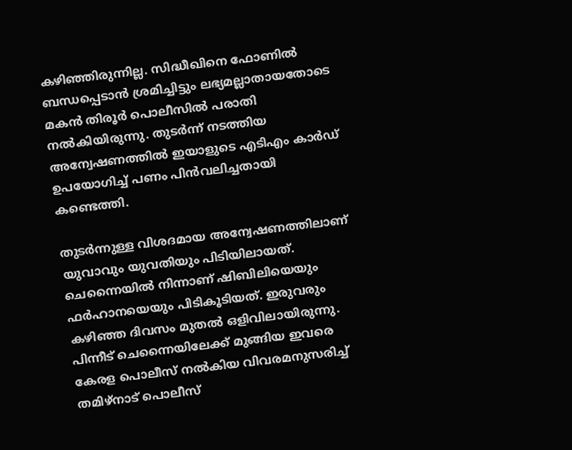കഴിഞ്ഞിരുന്നില്ല. സിദ്ധീഖിനെ ഫോണിൽ ബന്ധപ്പെടാൻ ശ്രമിച്ചിട്ടും ലഭ്യമല്ലാതായതോടെ മകൻ തിരൂർ പൊലീസിൽ പരാതി നൽകിയിരുന്നു. തുടർന്ന് നടത്തിയ അന്വേഷണത്തിൽ ഇയാളുടെ എടിഎം കാർഡ് ഉപയോഗിച്ച് പണം പിൻവലിച്ചതായി കണ്ടെത്തി.

തുടർന്നുള്ള വിശദമായ അന്വേഷണത്തിലാണ് യുവാവും യുവതിയും പിടിയിലായത്. ചെന്നൈയിൽ നിന്നാണ് ഷിബിലിയെയും ഫർഹാനയെയും പിടികൂടിയത്. ഇരുവരും കഴിഞ്ഞ ദിവസം മുതൽ ഒളിവിലായിരുന്നു. പിന്നീട് ചെന്നൈയിലേക്ക് മുങ്ങിയ ഇവരെ കേരള പൊലീസ് നൽകിയ വിവരമനുസരിച്ച് തമിഴ്‌നാട് പൊലീസ്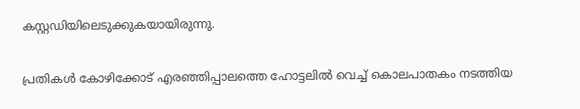കസ്റ്റഡിയിലെടുക്കുകയായിരുന്നു.

പ്രതികൾ കോഴിക്കോട് എരഞ്ഞിപ്പാലത്തെ ഹോട്ടലിൽ വെച്ച് കൊലപാതകം നടത്തിയ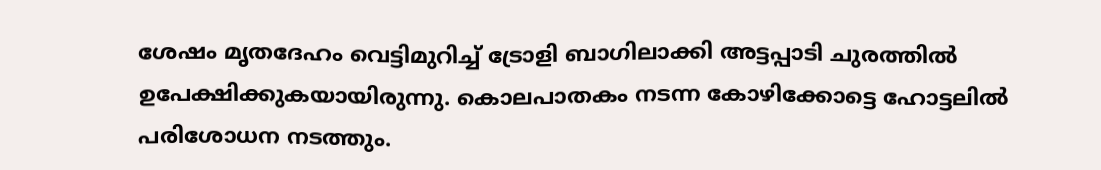ശേഷം മൃതദേഹം വെട്ടിമുറിച്ച് ട്രോളി ബാഗിലാക്കി അട്ടപ്പാടി ചുരത്തിൽ ഉപേക്ഷിക്കുകയായിരുന്നു. കൊലപാതകം നടന്ന കോഴിക്കോട്ടെ ഹോട്ടലിൽ പരിശോധന നടത്തും.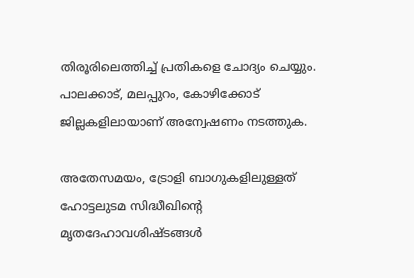തിരൂരിലെത്തിച്ച് പ്രതികളെ ചോദ്യം ചെയ്യും. പാലക്കാട്, മലപ്പുറം, കോഴിക്കോട് ജില്ലകളിലായാണ് അന്വേഷണം നടത്തുക.

അതേസമയം, ട്രോളി ബാഗുകളിലുള്ളത് ഹോട്ടലുടമ സിദ്ധീഖിന്റെ മൃതദേഹാവശിഷ്ടങ്ങൾ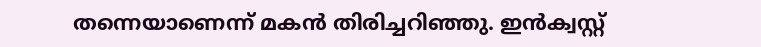തന്നെയാണെന്ന് മകൻ തിരിച്ചറിഞ്ഞു. ഇൻക്വസ്റ്റ്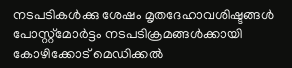നടപടികൾക്കു ശേഷം മൃതദേഹാവശിഷ്ടങ്ങൾ പോസ്റ്റ്മോർട്ടം നടപടിക്രമങ്ങൾക്കായി കോഴിക്കോട് മെഡിക്കൽ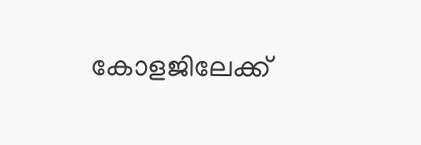കോളജിലേക്ക്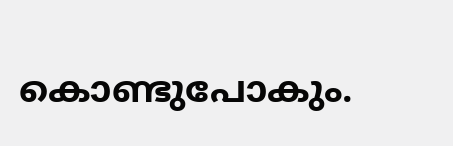കൊണ്ടുപോകും.